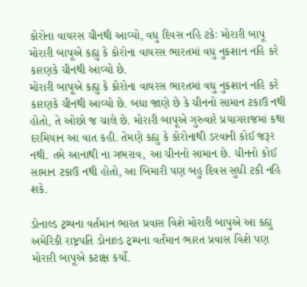કોરોના વાયરસ ચીનથી આવ્યો, વધુ દિવસ નહિ ટકેઃ મોરારી બાપૂ
મોરારી બાપૂએ કહ્યુ કે કોરોના વાયરસ ભારતમાં વધુ નુકશાન નહિ કરે કારણકે ચીનથી આવ્યો છે.
મોરારી બાપૂએ કહ્યુ કે કોરોના વાયરસ ભારતમાં વધુ નુકશાન નહિ કરે કારણકે ચીનથી આવ્યો છે. બધા જાણે છે કે ચીનનો સામાન ટકાઉ નથી હોતો, તે ઓછો જ ચાલે છે. મોરારી બાપૂએ ગુરુવારે પ્રયાગરાજમાં કથા દરમિયાન આ વાત કહી. તેમણે કહ્યુ કે કોરોનાથી ડરવાની કોઈ જરૂર નથી. તમે આનાથી ના ગભરાવ, આ ચીનનો સામાન છે. ચીનનો કોઈ સામાન ટકાઉ નથી હોતો, આ બિમારી પણ બહુ દિવસ સુધી ટકી નહિ શકે.

ડોનાલ્ડ ટ્રમ્પના વર્તમાન ભારત પ્રવાસ વિશે મોરારી બાપુએ આ કહ્યુ
અમેરિકી રાષ્ટ્રપતિ ડોનાલ્ડ ટ્રમ્પના વર્તમાન ભારત પ્રવાસ વિશે પણ મોરારી બાપૂએ કટાક્ષ કર્યો.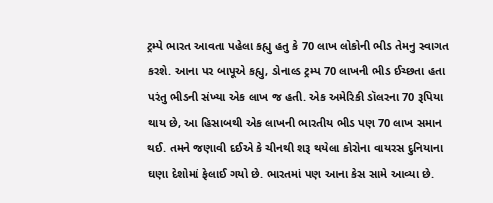ટ્રમ્પે ભારત આવતા પહેલા કહ્યુ હતુ કે 70 લાખ લોકોની ભીડ તેમનુ સ્વાગત કરશે. આના પર બાપૂએ કહ્યુ, ડોનાલ્ડ ટ્રમ્પ 70 લાખની ભીડ ઈચ્છતા હતા પરંતુ ભીડની સંખ્યા એક લાખ જ હતી. એક અમેરિકી ડૉલરના 70 રૂપિયા થાય છે, આ હિસાબથી એક લાખની ભારતીય ભીડ પણ 70 લાખ સમાન થઈ. તમને જણાવી દઈએ કે ચીનથી શરૂ થયેલા કોરોના વાયરસ દુનિયાના ઘણા દેશોમાં ફેલાઈ ગયો છે. ભારતમાં પણ આના કેસ સામે આવ્યા છે.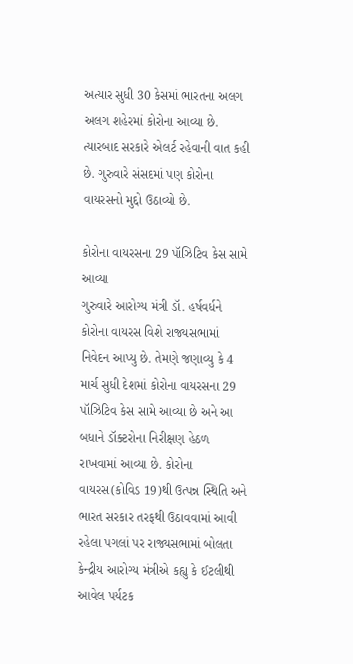અત્યાર સુધી 30 કેસમાં ભારતના અલગ અલગ શહેરમાં કોરોના આવ્યા છે. ત્યારબાદ સરકારે એલર્ટ રહેવાની વાત કહી છે. ગુરુવારે સંસદમાં પણ કોરોના વાયરસનો મુદ્દો ઉઠાવ્યો છે.

કોરોના વાયરસના 29 પૉઝિટિવ કેસ સામે આવ્યા
ગુરુવારે આરોગ્ય મંત્રી ડૉ. હર્ષવર્ધને કોરોના વાયરસ વિશે રાજ્યસભામાં નિવેદન આપ્યુ છે. તેમણે જણાવ્યુ કે 4 માર્ચ સુધી દેશમાં કોરોના વાયરસના 29 પૉઝિટિવ કેસ સામે આવ્યા છે અને આ બધાને ડૉક્ટરોના નિરીક્ષણ હેઠળ રાખવામાં આવ્યા છે. કોરોના વાયરસ(કોવિડ 19)થી ઉત્પન્ન સ્થિતિ અને ભારત સરકાર તરફથી ઉઠાવવામાં આવી રહેલા પગલાં પર રાજ્યસભામાં બોલતા કેન્દ્રીય આરોગ્ય મંત્રીએ કહ્યુ કે ઈટલીથી આવેલ પર્યટક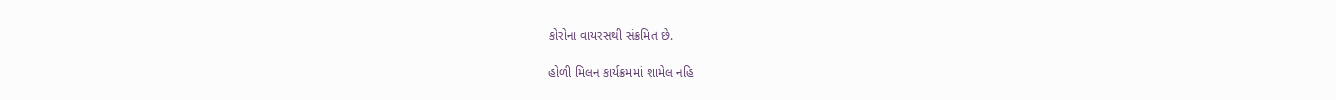કોરોના વાયરસથી સંક્રમિત છે.

હોળી મિલન કાર્યક્રમમાં શામેલ નહિ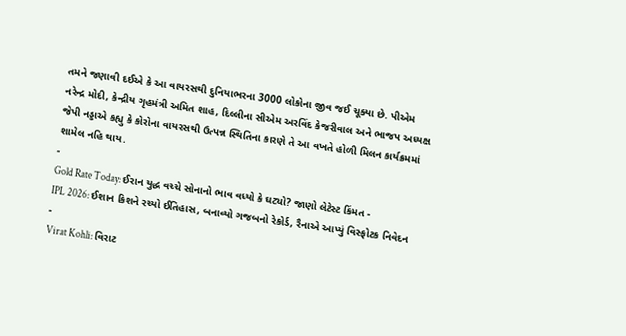તમને જણાવી દઈએ કે આ વાયરસથી દુનિયાભરના 3000 લોકોના જીવ જઈ ચૂક્યા છે. પીએમ નરેન્દ્ર મોદી, કેન્દ્રીય ગૃહમંત્રી અમિત શાહ, દિલ્લીના સીએમ અરવિંદ કેજરીવાલ અને ભાજપ અધ્યક્ષ જેપી નડ્ડાએ કહ્યુ કે કોરોના વાયરસથી ઉત્પન્ન સ્થિતિના કારણે તે આ વખતે હોળી મિલન કાર્યક્રમમાં શામેલ નહિ થાય.
-
Gold Rate Today: ઈરાન યુદ્ધ વચ્ચે સોનાનો ભાવ વધ્યો કે ઘટ્યો? જાણો લેટેસ્ટ કિંમત -
IPL 2026: ઈશાન કિશને રચ્યો ઈતિહાસ, બનાવ્યો ગજબનો રેકોર્ડ, રૈનાએ આપ્યું વિસ્ફોટક નિવેદન -
Virat Kohli: વિરાટ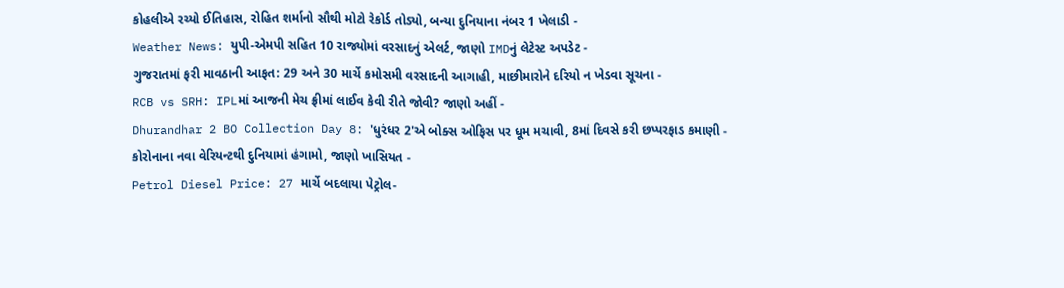કોહલીએ રચ્યો ઈતિહાસ, રોહિત શર્માનો સૌથી મોટો રેકોર્ડ તોડ્યો, બન્યા દુનિયાના નંબર 1 ખેલાડી -
Weather News: યુપી-એમપી સહિત 10 રાજ્યોમાં વરસાદનું એલર્ટ, જાણો IMDનું લેટેસ્ટ અપડેટ -
ગુજરાતમાં ફરી માવઠાની આફત: 29 અને 30 માર્ચે કમોસમી વરસાદની આગાહી, માછીમારોને દરિયો ન ખેડવા સૂચના -
RCB vs SRH: IPLમાં આજની મેચ ફ્રીમાં લાઈવ કેવી રીતે જોવી? જાણો અહીં -
Dhurandhar 2 BO Collection Day 8: 'ધુરંધર 2'એ બોક્સ ઓફિસ પર ધૂમ મચાવી, 8માં દિવસે કરી છપ્પરફાડ કમાણી -
કોરોનાના નવા વેરિયન્ટથી દુનિયામાં હંગામો, જાણો ખાસિયત -
Petrol Diesel Price: 27 માર્ચે બદલાયા પેટ્રોલ-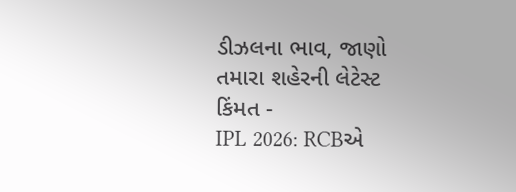ડીઝલના ભાવ, જાણો તમારા શહેરની લેટેસ્ટ કિંમત -
IPL 2026: RCBએ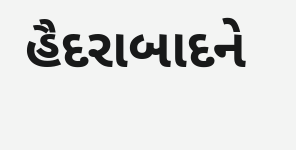હૈદરાબાદને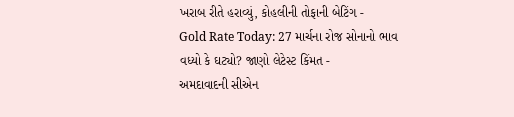ખરાબ રીતે હરાવ્યું, કોહલીની તોફાની બેટિંગ -
Gold Rate Today: 27 માર્ચના રોજ સોનાનો ભાવ વધ્યો કે ઘટ્યો? જાણો લેટેસ્ટ કિંમત -
અમદાવાદની સીએન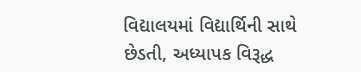વિદ્યાલયમાં વિદ્યાર્થિની સાથે છેડતી, અધ્યાપક વિરૂદ્ધ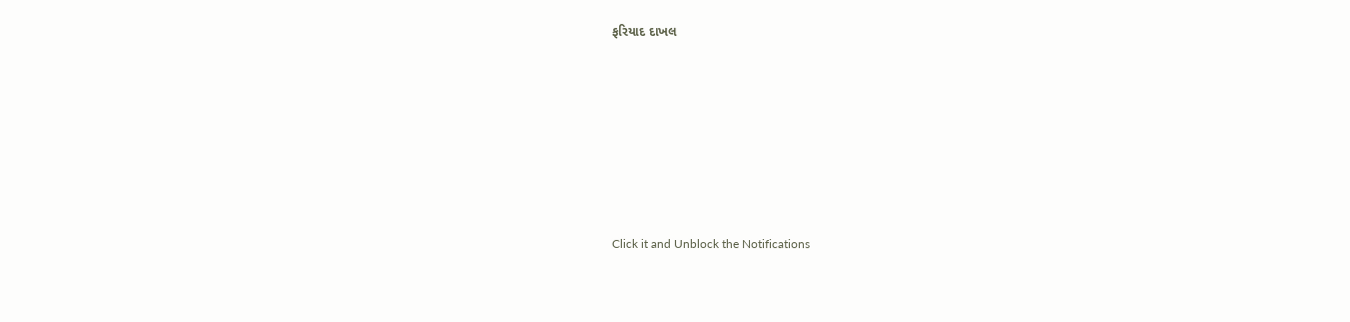ફરિયાદ દાખલ







Click it and Unblock the Notifications